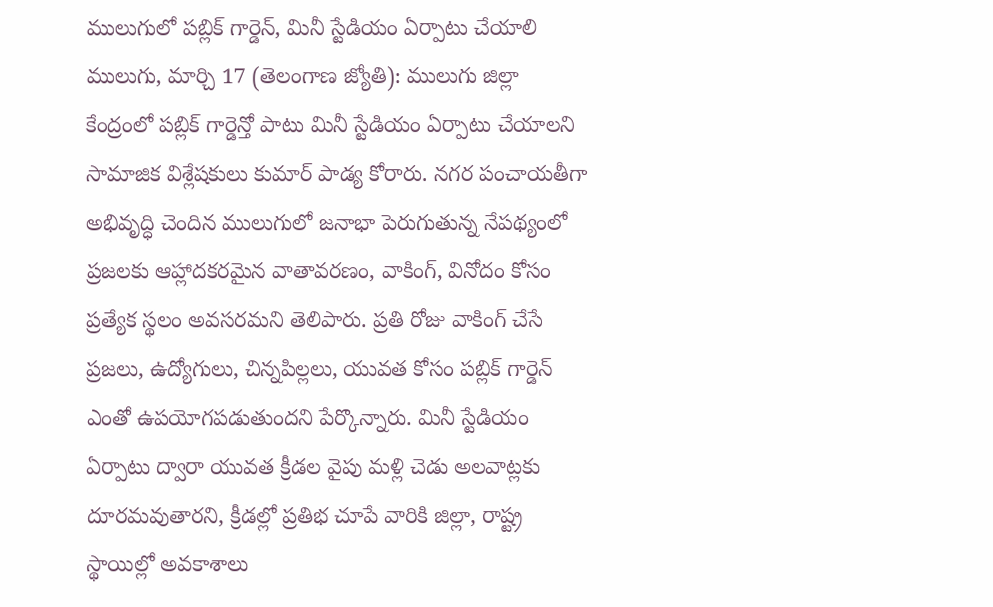ములుగులో పబ్లిక్ గార్డెన్, మినీ స్టేడియం ఏర్పాటు చేయాలి
ములుగు, మార్చి 17 (తెలంగాణ జ్యోతి): ములుగు జిల్లా కేంద్రంలో పబ్లిక్ గార్డెన్తో పాటు మినీ స్టేడియం ఏర్పాటు చేయాలని సామాజిక విశ్లేషకులు కుమార్ పాడ్య కోరారు. నగర పంచాయతీగా అభివృద్ధి చెందిన ములుగులో జనాభా పెరుగుతున్న నేపథ్యంలో ప్రజలకు ఆహ్లాదకరమైన వాతావరణం, వాకింగ్, వినోదం కోసం ప్రత్యేక స్థలం అవసరమని తెలిపారు. ప్రతి రోజు వాకింగ్ చేసే ప్రజలు, ఉద్యోగులు, చిన్నపిల్లలు, యువత కోసం పబ్లిక్ గార్డెన్ ఎంతో ఉపయోగపడుతుందని పేర్కొన్నారు. మినీ స్టేడియం ఏర్పాటు ద్వారా యువత క్రీడల వైపు మళ్లి చెడు అలవాట్లకు దూరమవుతారని, క్రీడల్లో ప్రతిభ చూపే వారికి జిల్లా, రాష్ట్ర స్థాయిల్లో అవకాశాలు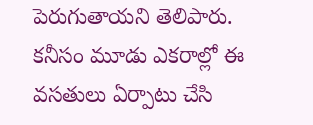పెరుగుతాయని తెలిపారు. కనీసం మూడు ఎకరాల్లో ఈ వసతులు ఏర్పాటు చేసి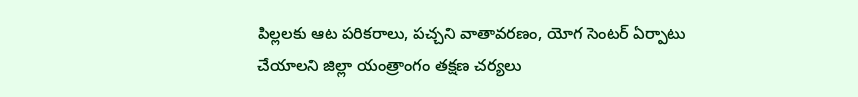పిల్లలకు ఆట పరికరాలు, పచ్చని వాతావరణం, యోగ సెంటర్ ఏర్పాటు చేయాలని జిల్లా యంత్రాంగం తక్షణ చర్యలు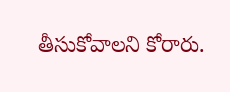తీసుకోవాలని కోరారు.